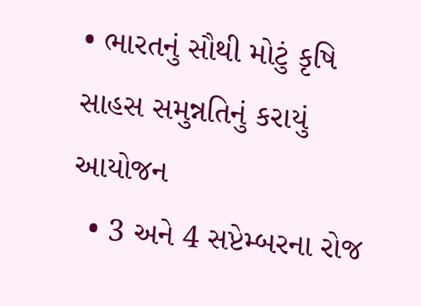• ભારતનું સૌથી મોટું કૃષિ સાહસ સમુન્નતિનું કરાયું આયોજન
  • 3 અને 4 સપ્ટેમ્બરના રોજ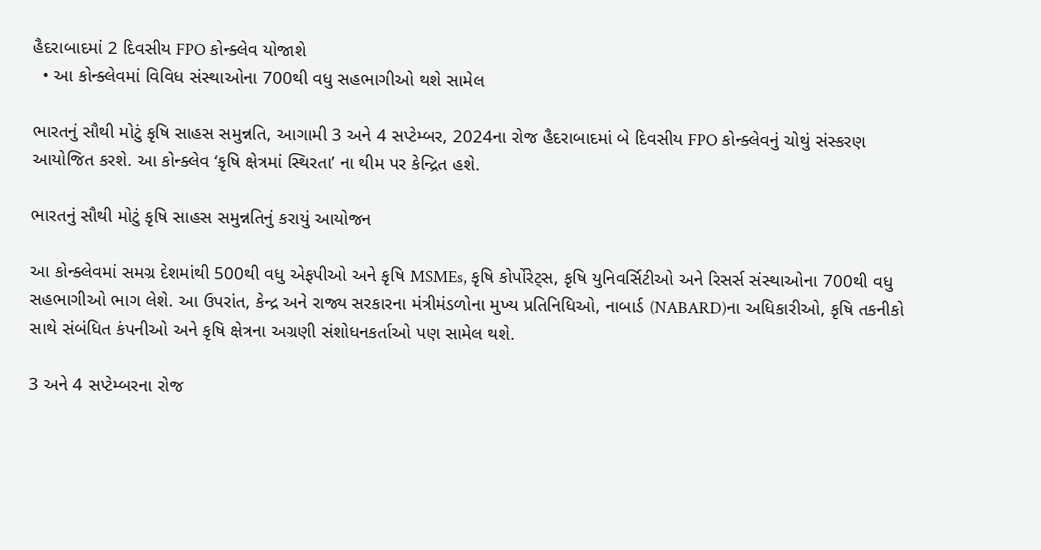હૈદરાબાદમાં 2 દિવસીય FPO કોન્ક્લેવ યોજાશે
  • આ કોન્ક્લેવમાં વિવિધ સંસ્થાઓના 700થી વધુ સહભાગીઓ થશે સામેલ

ભારતનું સૌથી મોટું કૃષિ સાહસ સમુન્નતિ, આગામી 3 અને 4 સપ્ટેમ્બર, 2024ના રોજ હૈદરાબાદમાં બે દિવસીય FPO કોન્ક્લેવનું ચોથું સંસ્કરણ આયોજિત કરશે. આ કોન્ક્લેવ ‘કૃષિ ક્ષેત્રમાં સ્થિરતા’ ના થીમ પર કેન્દ્રિત હશે.

ભારતનું સૌથી મોટું કૃષિ સાહસ સમુન્નતિનું કરાયું આયોજન

આ કોન્ક્લેવમાં સમગ્ર દેશમાંથી 500થી વધુ એફપીઓ અને કૃષિ MSMEs, કૃષિ કોર્પોરેટ્સ, કૃષિ યુનિવર્સિટીઓ અને રિસર્સ સંસ્થાઓના 700થી વધુ સહભાગીઓ ભાગ લેશે. આ ઉપરાંત, કેન્દ્ર અને રાજ્ય સરકારના મંત્રીમંડળોના મુખ્ય પ્રતિનિધિઓ, નાબાર્ડ (NABARD)ના અધિકારીઓ, કૃષિ તકનીકો સાથે સંબંધિત કંપનીઓ અને કૃષિ ક્ષેત્રના અગ્રણી સંશોધનકર્તાઓ પણ સામેલ થશે.

3 અને 4 સપ્ટેમ્બરના રોજ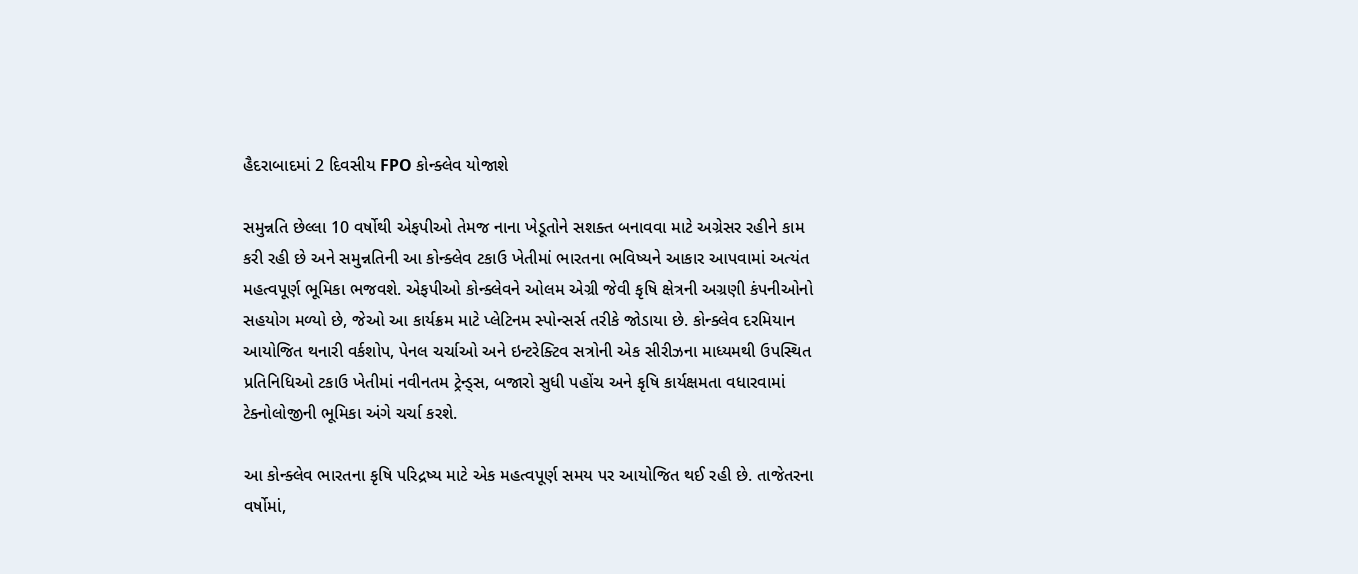હૈદરાબાદમાં 2 દિવસીય FPO કોન્ક્લેવ યોજાશે

સમુન્નતિ છેલ્લા 10 વર્ષોથી એફપીઓ તેમજ નાના ખેડૂતોને સશક્ત બનાવવા માટે અગ્રેસર રહીને કામ કરી રહી છે અને સમુન્નતિની આ કોન્ક્લેવ ટકાઉ ખેતીમાં ભારતના ભવિષ્યને આકાર આપવામાં અત્યંત મહત્વપૂર્ણ ભૂમિકા ભજવશે. એફપીઓ કોન્ક્લેવને ઓલમ એગ્રી જેવી કૃષિ ક્ષેત્રની અગ્રણી કંપનીઓનો સહયોગ મળ્યો છે, જેઓ આ કાર્યક્રમ માટે પ્લેટિનમ સ્પોન્સર્સ તરીકે જોડાયા છે. કોન્ક્લેવ દરમિયાન આયોજિત થનારી વર્કશોપ, પેનલ ચર્ચાઓ અને ઇન્ટરેક્ટિવ સત્રોની એક સીરીઝના માધ્યમથી ઉપસ્થિત પ્રતિનિધિઓ ટકાઉ ખેતીમાં નવીનતમ ટ્રેન્ડ્સ, બજારો સુધી પહોંચ અને કૃષિ કાર્યક્ષમતા વધારવામાં ટેક્નોલોજીની ભૂમિકા અંગે ચર્ચા કરશે.

આ કોન્ક્લેવ ભારતના કૃષિ પરિદ્રષ્ય માટે એક મહત્વપૂર્ણ સમય પર આયોજિત થઈ રહી છે. તાજેતરના વર્ષોમાં,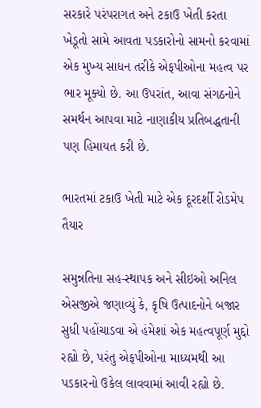સરકારે પરંપરાગત અને ટકાઉ ખેતી કરતા ખેડૂતો સામે આવતા પડકારોનો સામનો કરવામાં એક મુખ્ય સાધન તરીકે એફપીઓના મહત્વ પર ભાર મૂક્યો છે. આ ઉપરાંત, આવા સંગઠનોને સમર્થન આપવા માટે નાણાકીય પ્રતિબદ્ધતાની પણ હિમાયત કરી છે.

ભારતમાં ટકાઉ ખેતી માટે એક દૂરદર્શી રોડમેપ તૈયાર

સમુન્નતિના સહ-સ્થાપક અને સીઇઓ અનિલ એસજીએ જણાવ્યું કે, કૃષિ ઉત્પાદનોને બજાર સુધી પહોંચાડવા એ હંમેશાં એક મહત્વપૂર્ણ મુદ્દો રહ્યો છે, પરંતુ એફપીઓના માધ્યમથી આ પડકારનો ઉકેલ લાવવામાં આવી રહ્યો છે.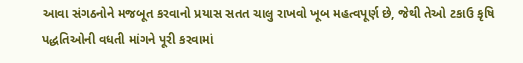આવા સંગઠનોને મજબૂત કરવાનો પ્રયાસ સતત ચાલુ રાખવો ખૂબ મહત્વપૂર્ણ છે, જેથી તેઓ ટકાઉ કૃષિ પદ્ધતિઓની વધતી માંગને પૂરી કરવામાં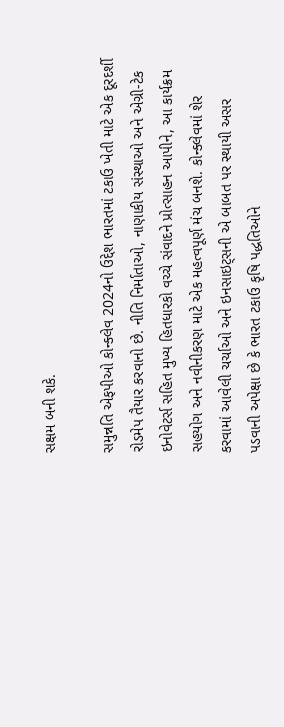સક્ષમ બની શકે.

સમુન્નતિ એફપીઓ કોન્ક્લેવ 2024નો ઉદ્દેશ ભારતમાં ટકાઉ ખેતી માટે એક દૂરદર્શી રોડમેપ તૈયાર કરવાનો છે. નીતિ નિર્માતાઓ, નાણાકીય સંસ્થાઓ અને એગ્રી-ટેક ઇનોવેટર્સ સહિત મુખ્ય હિતધારકો વચ્ચે સંવાદને પ્રોત્સાહન આપીને, આ કાર્યક્રમ સહયોગ અને નવીનીકરણ માટે એક મહત્વપૂર્ણ મંચ બનશે. કોન્ક્લેવમાં શેર કરવામાં આવેલી ચર્ચાઓ અને ઇનસાઇટ્સની એ બાબત પર સ્થાયી અસર પડવાની અપેક્ષા છે કે ભારત ટકાઉ કૃષિ પદ્ધતિઓને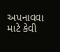અપનાવવા માટે કેવી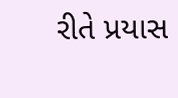રીતે પ્રયાસ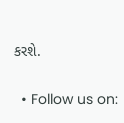કરશે.

  • Follow us on: